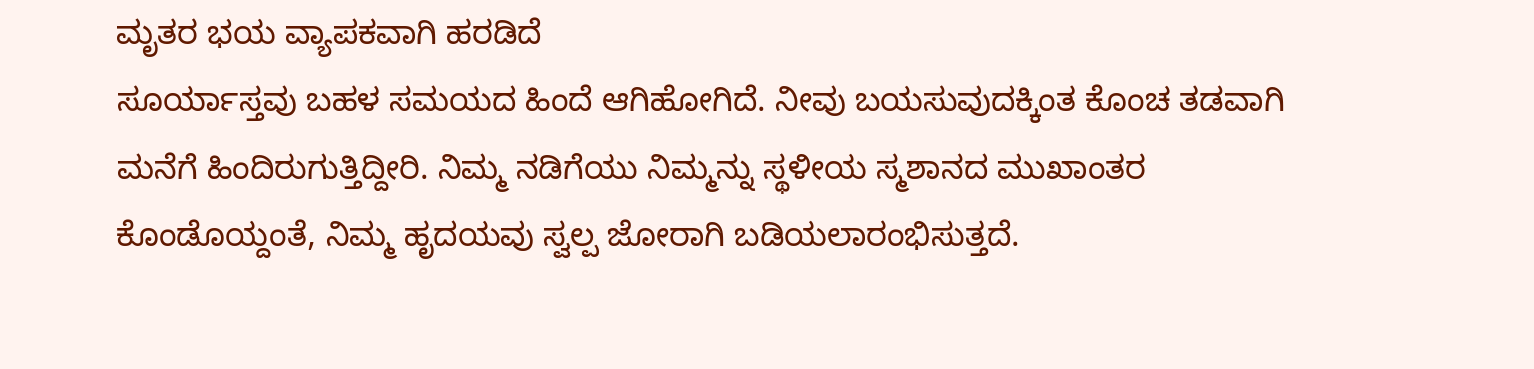ಮೃತರ ಭಯ ವ್ಯಾಪಕವಾಗಿ ಹರಡಿದೆ
ಸೂರ್ಯಾಸ್ತವು ಬಹಳ ಸಮಯದ ಹಿಂದೆ ಆಗಿಹೋಗಿದೆ. ನೀವು ಬಯಸುವುದಕ್ಕಿಂತ ಕೊಂಚ ತಡವಾಗಿ ಮನೆಗೆ ಹಿಂದಿರುಗುತ್ತಿದ್ದೀರಿ. ನಿಮ್ಮ ನಡಿಗೆಯು ನಿಮ್ಮನ್ನು ಸ್ಥಳೀಯ ಸ್ಮಶಾನದ ಮುಖಾಂತರ ಕೊಂಡೊಯ್ದಂತೆ, ನಿಮ್ಮ ಹೃದಯವು ಸ್ವಲ್ಪ ಜೋರಾಗಿ ಬಡಿಯಲಾರಂಭಿಸುತ್ತದೆ.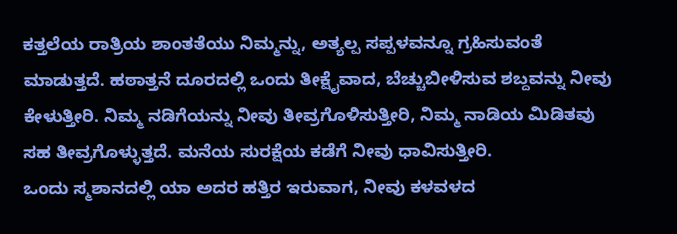ಕತ್ತಲೆಯ ರಾತ್ರಿಯ ಶಾಂತತೆಯು ನಿಮ್ಮನ್ನು, ಅತ್ಯಲ್ಪ ಸಪ್ಪಳವನ್ನೂ ಗ್ರಹಿಸುವಂತೆ ಮಾಡುತ್ತದೆ. ಹಠಾತ್ತನೆ ದೂರದಲ್ಲಿ ಒಂದು ತೀಕ್ಷೈವಾದ, ಬೆಚ್ಚುಬೀಳಿಸುವ ಶಬ್ದವನ್ನು ನೀವು ಕೇಳುತ್ತೀರಿ. ನಿಮ್ಮ ನಡಿಗೆಯನ್ನು ನೀವು ತೀವ್ರಗೊಳಿಸುತ್ತೀರಿ, ನಿಮ್ಮ ನಾಡಿಯ ಮಿಡಿತವು ಸಹ ತೀವ್ರಗೊಳ್ಳುತ್ತದೆ. ಮನೆಯ ಸುರಕ್ಷೆಯ ಕಡೆಗೆ ನೀವು ಧಾವಿಸುತ್ತೀರಿ.
ಒಂದು ಸ್ಮಶಾನದಲ್ಲಿ ಯಾ ಅದರ ಹತ್ತಿರ ಇರುವಾಗ, ನೀವು ಕಳವಳದ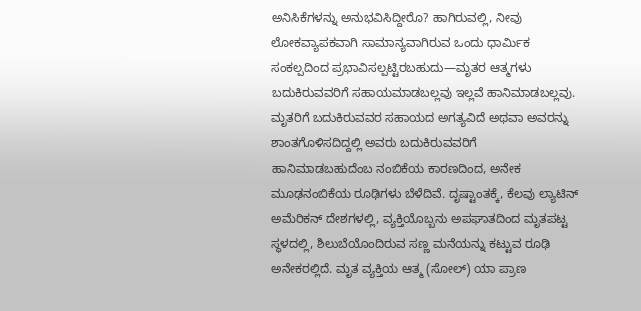ಅನಿಸಿಕೆಗಳನ್ನು ಅನುಭವಿಸಿದ್ದೀರೊ? ಹಾಗಿರುವಲ್ಲಿ, ನೀವು ಲೋಕವ್ಯಾಪಕವಾಗಿ ಸಾಮಾನ್ಯವಾಗಿರುವ ಒಂದು ಧಾರ್ಮಿಕ ಸಂಕಲ್ಪದಿಂದ ಪ್ರಭಾವಿಸಲ್ಪಟ್ಟಿರಬಹುದು—ಮೃತರ ಆತ್ಮಗಳು ಬದುಕಿರುವವರಿಗೆ ಸಹಾಯಮಾಡಬಲ್ಲವು ಇಲ್ಲವೆ ಹಾನಿಮಾಡಬಲ್ಲವು.
ಮೃತರಿಗೆ ಬದುಕಿರುವವರ ಸಹಾಯದ ಅಗತ್ಯವಿದೆ ಅಥವಾ ಅವರನ್ನು ಶಾಂತಗೊಳಿಸದಿದ್ದಲ್ಲಿ ಅವರು ಬದುಕಿರುವವರಿಗೆ ಹಾನಿಮಾಡಬಹುದೆಂಬ ನಂಬಿಕೆಯ ಕಾರಣದಿಂದ, ಅನೇಕ ಮೂಢನಂಬಿಕೆಯ ರೂಢಿಗಳು ಬೆಳೆದಿವೆ. ದೃಷ್ಟಾಂತಕ್ಕೆ, ಕೆಲವು ಲ್ಯಾಟಿನ್ ಅಮೆರಿಕನ್ ದೇಶಗಳಲ್ಲಿ, ವ್ಯಕ್ತಿಯೊಬ್ಬನು ಅಪಘಾತದಿಂದ ಮೃತಪಟ್ಟ ಸ್ಥಳದಲ್ಲಿ, ಶಿಲುಬೆಯೊಂದಿರುವ ಸಣ್ಣ ಮನೆಯನ್ನು ಕಟ್ಟುವ ರೂಢಿ ಅನೇಕರಲ್ಲಿದೆ. ಮೃತ ವ್ಯಕ್ತಿಯ ಆತ್ಮ (ಸೋಲ್) ಯಾ ಪ್ರಾಣ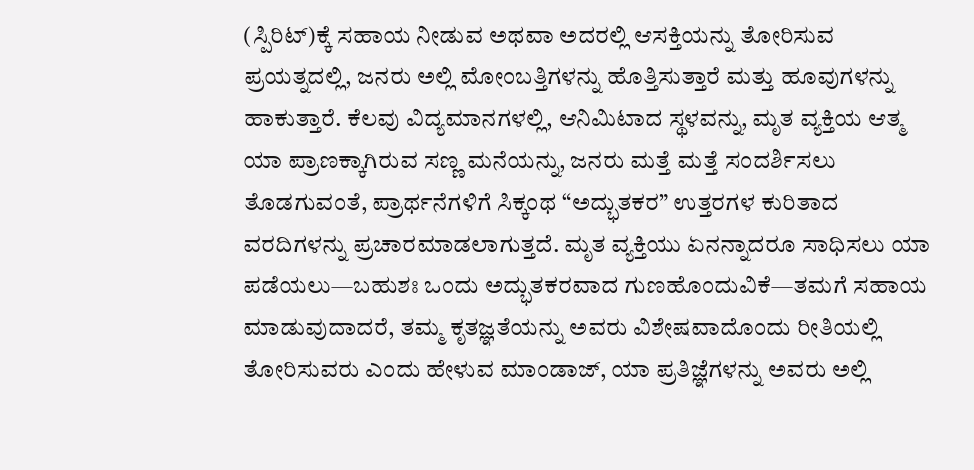(ಸ್ಪಿರಿಟ್)ಕ್ಕೆ ಸಹಾಯ ನೀಡುವ ಅಥವಾ ಅದರಲ್ಲಿ ಆಸಕ್ತಿಯನ್ನು ತೋರಿಸುವ ಪ್ರಯತ್ನದಲ್ಲಿ, ಜನರು ಅಲ್ಲಿ ಮೋಂಬತ್ತಿಗಳನ್ನು ಹೊತ್ತಿಸುತ್ತಾರೆ ಮತ್ತು ಹೂವುಗಳನ್ನು ಹಾಕುತ್ತಾರೆ. ಕೆಲವು ವಿದ್ಯಮಾನಗಳಲ್ಲಿ, ಆನಿಮಿಟಾದ ಸ್ಥಳವನ್ನು, ಮೃತ ವ್ಯಕ್ತಿಯ ಆತ್ಮ ಯಾ ಪ್ರಾಣಕ್ಕಾಗಿರುವ ಸಣ್ಣ ಮನೆಯನ್ನು, ಜನರು ಮತ್ತೆ ಮತ್ತೆ ಸಂದರ್ಶಿಸಲು ತೊಡಗುವಂತೆ, ಪ್ರಾರ್ಥನೆಗಳಿಗೆ ಸಿಕ್ಕಂಥ “ಅದ್ಭುತಕರ” ಉತ್ತರಗಳ ಕುರಿತಾದ ವರದಿಗಳನ್ನು ಪ್ರಚಾರಮಾಡಲಾಗುತ್ತದೆ. ಮೃತ ವ್ಯಕ್ತಿಯು ಏನನ್ನಾದರೂ ಸಾಧಿಸಲು ಯಾ ಪಡೆಯಲು—ಬಹುಶಃ ಒಂದು ಅದ್ಭುತಕರವಾದ ಗುಣಹೊಂದುವಿಕೆ—ತಮಗೆ ಸಹಾಯ ಮಾಡುವುದಾದರೆ, ತಮ್ಮ ಕೃತಜ್ಞತೆಯನ್ನು ಅವರು ವಿಶೇಷವಾದೊಂದು ರೀತಿಯಲ್ಲಿ ತೋರಿಸುವರು ಎಂದು ಹೇಳುವ ಮಾಂಡಾಜ್, ಯಾ ಪ್ರತಿಜ್ಞೆಗಳನ್ನು ಅವರು ಅಲ್ಲಿ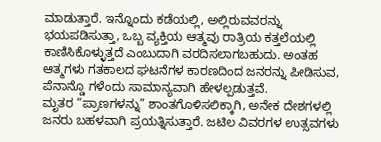ಮಾಡುತ್ತಾರೆ. ಇನ್ನೊಂದು ಕಡೆಯಲ್ಲಿ, ಅಲ್ಲಿರುವವರನ್ನು ಭಯಪಡಿಸುತ್ತಾ, ಒಬ್ಬ ವ್ಯಕ್ತಿಯ ಆತ್ಮವು ರಾತ್ರಿಯ ಕತ್ತಲೆಯಲ್ಲಿ ಕಾಣಿಸಿಕೊಳ್ಳುತ್ತದೆ ಎಂಬುದಾಗಿ ವರದಿಸಲಾಗಬಹುದು. ಅಂತಹ ಆತ್ಮಗಳು ಗತಕಾಲದ ಘಟನೆಗಳ ಕಾರಣದಿಂದ ಜನರನ್ನು ಪೀಡಿಸುವ, ಪೆನಾನ್ಡೊ ಗಳೆಂದು ಸಾಮಾನ್ಯವಾಗಿ ಹೇಳಲ್ಪಡುತ್ತವೆ.
ಮೃತರ “ಪ್ರಾಣಗಳನ್ನು” ಶಾಂತಗೊಳಿಸಲಿಕ್ಕಾಗಿ, ಅನೇಕ ದೇಶಗಳಲ್ಲಿ ಜನರು ಬಹಳವಾಗಿ ಪ್ರಯತ್ನಿಸುತ್ತಾರೆ. ಜಟಿಲ ವಿವರಗಳ ಉತ್ಸವಗಳು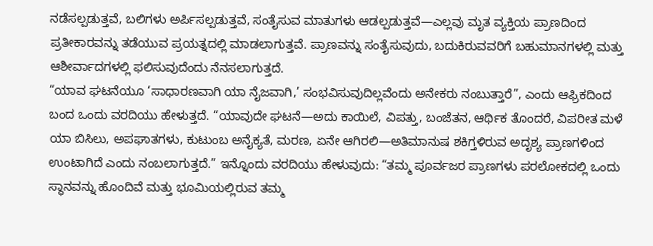ನಡೆಸಲ್ಪಡುತ್ತವೆ, ಬಲಿಗಳು ಅರ್ಪಿಸಲ್ಪಡುತ್ತವೆ, ಸಂತೈಸುವ ಮಾತುಗಳು ಆಡಲ್ಪಡುತ್ತವೆ—ಎಲ್ಲವು ಮೃತ ವ್ಯಕ್ತಿಯ ಪ್ರಾಣದಿಂದ ಪ್ರತೀಕಾರವನ್ನು ತಡೆಯುವ ಪ್ರಯತ್ನದಲ್ಲಿ ಮಾಡಲಾಗುತ್ತವೆ. ಪ್ರಾಣವನ್ನು ಸಂತೈಸುವುದು, ಬದುಕಿರುವವರಿಗೆ ಬಹುಮಾನಗಳಲ್ಲಿ ಮತ್ತು ಆಶೀರ್ವಾದಗಳಲ್ಲಿ ಫಲಿಸುವುದೆಂದು ನೆನಸಲಾಗುತ್ತದೆ.
“ಯಾವ ಘಟನೆಯೂ ‘ಸಾಧಾರಣವಾಗಿ ಯಾ ನೈಜವಾಗಿ,’ ಸಂಭವಿಸುವುದಿಲ್ಲವೆಂದು ಅನೇಕರು ನಂಬುತ್ತಾರೆ”, ಎಂದು ಆಫ್ರಿಕದಿಂದ ಬಂದ ಒಂದು ವರದಿಯು ಹೇಳುತ್ತದೆ. “ಯಾವುದೇ ಘಟನೆ—ಅದು ಕಾಯಿಲೆ, ವಿಪತ್ತು, ಬಂಜೆತನ, ಆರ್ಥಿಕ ತೊಂದರೆ, ವಿಪರೀತ ಮಳೆ ಯಾ ಬಿಸಿಲು, ಅಪಘಾತಗಳು, ಕುಟುಂಬ ಅನೈಕ್ಯತೆ, ಮರಣ, ಏನೇ ಆಗಿರಲಿ—ಅತಿಮಾನುಷ ಶಕಿಗ್ತಳಿರುವ ಅದೃಶ್ಯ ಪ್ರಾಣಗಳಿಂದ ಉಂಟಾಗಿದೆ ಎಂದು ನಂಬಲಾಗುತ್ತದೆ.” ಇನ್ನೊಂದು ವರದಿಯು ಹೇಳುವುದು: “ತಮ್ಮ ಪೂರ್ವಜರ ಪ್ರಾಣಗಳು ಪರಲೋಕದಲ್ಲಿ ಒಂದು ಸ್ಥಾನವನ್ನು ಹೊಂದಿವೆ ಮತ್ತು ಭೂಮಿಯಲ್ಲಿರುವ ತಮ್ಮ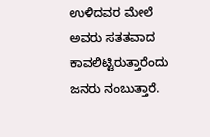ಉಳಿದವರ ಮೇಲೆ ಅವರು ಸತತವಾದ ಕಾವಲಿಟ್ಟಿರುತ್ತಾರೆಂದು ಜನರು ನಂಬುತ್ತಾರೆ.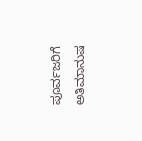ಪೂರ್ವಜರಿಗೆ ಅತಿಮಾನುಷ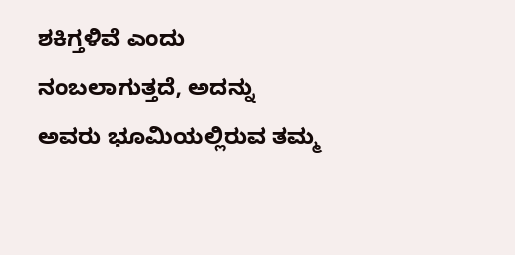ಶಕಿಗ್ತಳಿವೆ ಎಂದು ನಂಬಲಾಗುತ್ತದೆ, ಅದನ್ನು ಅವರು ಭೂಮಿಯಲ್ಲಿರುವ ತಮ್ಮ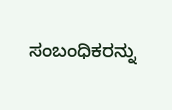ಸಂಬಂಧಿಕರನ್ನು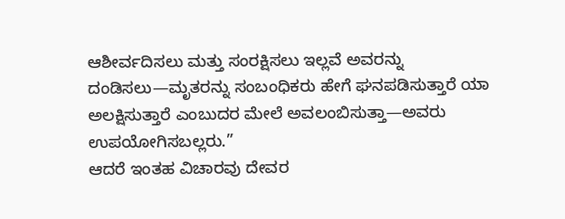ಆಶೀರ್ವದಿಸಲು ಮತ್ತು ಸಂರಕ್ಷಿಸಲು ಇಲ್ಲವೆ ಅವರನ್ನು ದಂಡಿಸಲು—ಮೃತರನ್ನು ಸಂಬಂಧಿಕರು ಹೇಗೆ ಘನಪಡಿಸುತ್ತಾರೆ ಯಾ ಅಲಕ್ಷಿಸುತ್ತಾರೆ ಎಂಬುದರ ಮೇಲೆ ಅವಲಂಬಿಸುತ್ತಾ—ಅವರು ಉಪಯೋಗಿಸಬಲ್ಲರು.”
ಆದರೆ ಇಂತಹ ವಿಚಾರವು ದೇವರ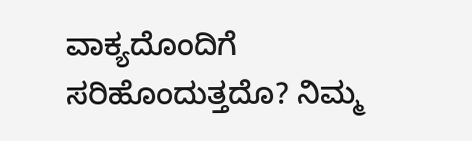ವಾಕ್ಯದೊಂದಿಗೆ ಸರಿಹೊಂದುತ್ತದೊ? ನಿಮ್ಮ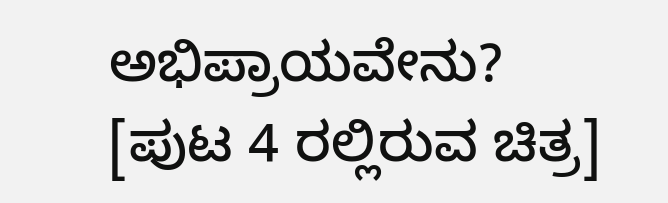ಅಭಿಪ್ರಾಯವೇನು?
[ಪುಟ 4 ರಲ್ಲಿರುವ ಚಿತ್ರ]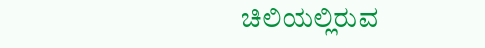ಚಿಲಿಯಲ್ಲಿರುವ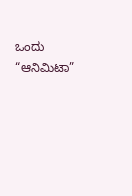ಒಂದು “ಆನಿಮಿಟಾ”